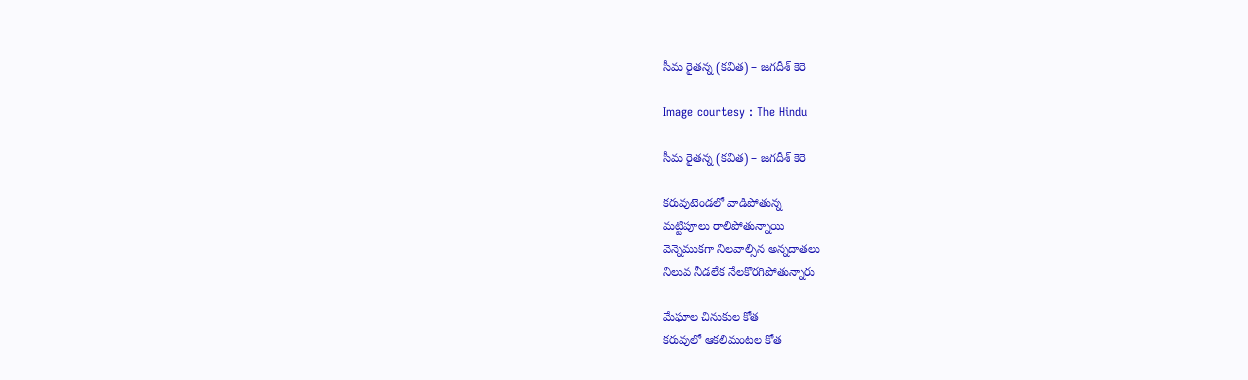సీమ రైతన్న (కవిత) – జగదీశ్ కెరె

Image courtesy : The Hindu

సీమ రైతన్న (కవిత) – జగదీశ్ కెరె

కరువుటెండలో వాడిపోతున్న
మట్టిపూలు రాలిపోతున్నాయి
వెన్నెముకగా నిలవాల్సిన అన్నదాతలు
నిలువ నీడలేక నేలకొరగిపోతున్నారు

మేఘాల చినుకుల కోత
కరువులో ఆకలిమంటల కోత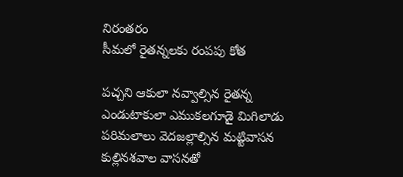నిరంతరం
సీమలో రైతన్నలకు రంపపు కోత

పచ్చని ఆకులా నవ్వాల్సిన రైతన్న
ఎండుటాకులా ఎముకలగూడై మిగిలాడు
పరిమలాలు వెదజల్లాల్సిన మట్టివాసన
కుల్లినశవాల వాసనతో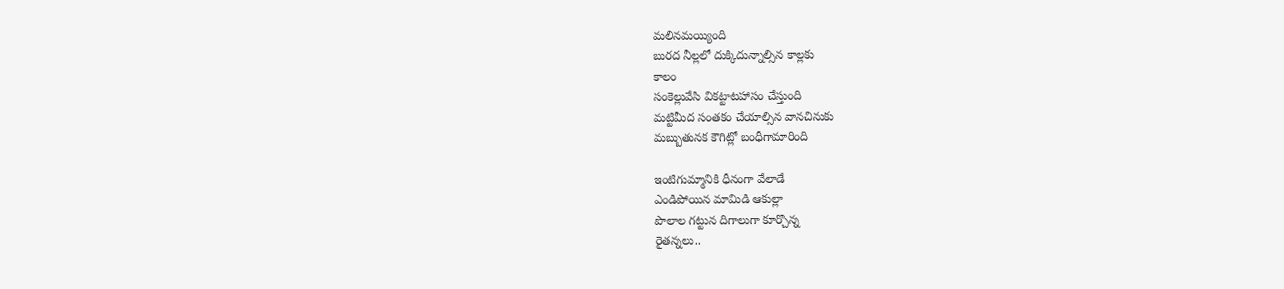మలినమయ్యింది
బురద నీల్లలో దుక్కిదున్నాల్సిన కాల్లకు
కాలం
సంకెల్లువేసి వికట్టాటహాసం చేస్తుంది
మట్టిమీద సంతకం చేయాల్సిన వానచినుకు
మబ్బుతునక కౌగిట్లో బంధీగామారింది

ఇంటిగుమ్మానికి ధీనంగా వేలాడే
ఎండిపోయిన మామిడి ఆకుల్లా
పొలాల గట్టున దిగాలుగా కూర్చొన్న
రైతన్నలు..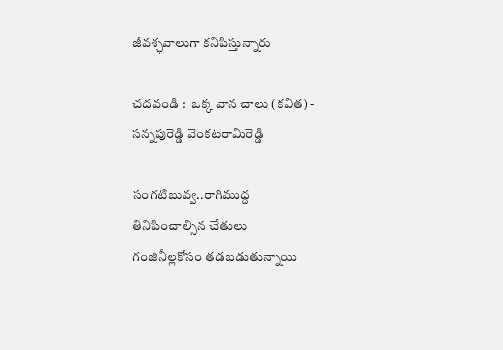జీవశ్ఛవాలుగా కనిపిస్తున్నారు

చదవండి :  ఒక్క వాన చాలు (కవిత) - సన్నపురెడ్డి వెంకటరామిరెడ్డి

సంగటిబువ్వ..రాగిముద్ద
తినిపించాల్సిన చేతులు
గంజినీల్లకోసం తడబడుతున్నాయి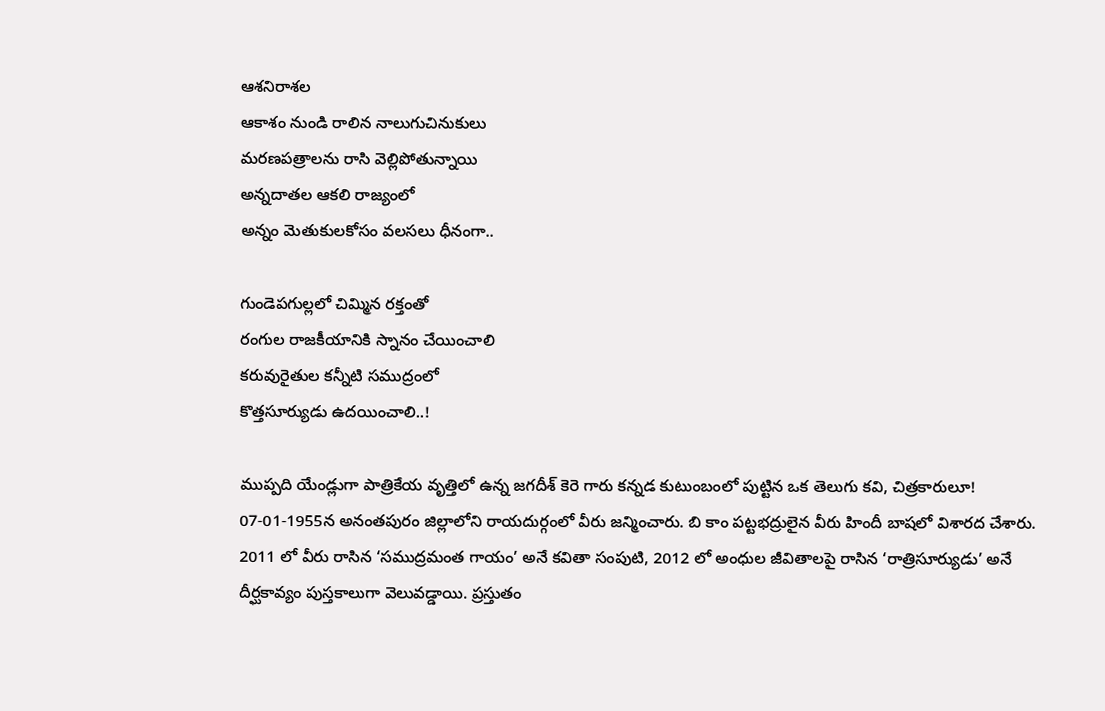ఆశనిరాశల
ఆకాశం నుండి రాలిన నాలుగుచినుకులు
మరణపత్రాలను రాసి వెల్లిపోతున్నాయి
అన్నదాతల ఆకలి రాజ్యంలో
అన్నం మెతుకులకోసం వలసలు ధీనంగా..

గుండెపగుల్లలో చిమ్మిన రక్తంతో
రంగుల రాజకీయానికి స్నానం చేయించాలి
కరువురైతుల కన్నీటి సముద్రంలో
కొత్తసూర్యుడు ఉదయించాలి..!

ముప్పది యేండ్లుగా పాత్రికేయ వృత్తిలో ఉన్న జగదీశ్ కెరె గారు కన్నడ కుటుంబంలో పుట్టిన ఒక తెలుగు కవి, చిత్రకారులూ! 07-01-1955న అనంతపురం జిల్లాలోని రాయదుర్గంలో వీరు జన్మించారు. బి కాం పట్టభద్రులైన వీరు హిందీ బాషలో విశారద చేశారు. 2011 లో వీరు రాసిన ‘సముద్రమంత గాయం’ అనే కవితా సంపుటి, 2012 లో అంధుల జీవితాలపై రాసిన ‘రాత్రిసూర్యుడు’ అనే దీర్ఘకావ్యం పుస్తకాలుగా వెలువడ్డాయి. ప్రస్తుతం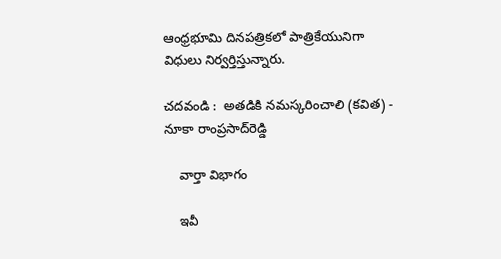ఆంధ్రభూమి దినపత్రికలో పాత్రికేయునిగా విధులు నిర్వర్తిస్తున్నారు.

చదవండి :  అతడికి నమస్కరించాలి (కవిత) - నూకా రాంప్రసాద్‌రెడ్డి

    వార్తా విభాగం

    ఇవీ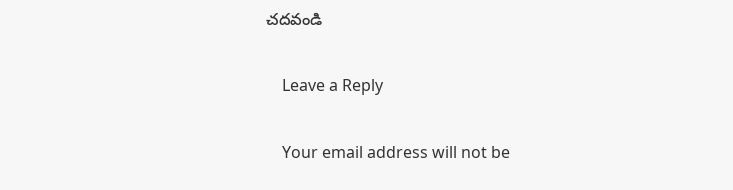చదవండి

    Leave a Reply

    Your email address will not be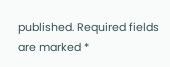published. Required fields are marked *